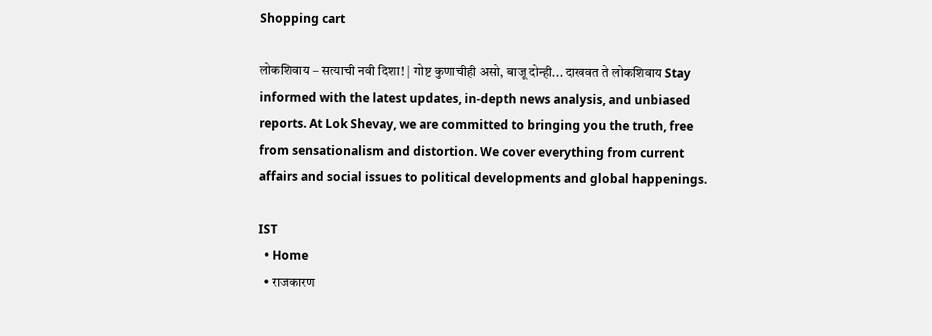Shopping cart

लोकशिवाय – सत्याची नवी दिशा! | गोष्ट कुणाचीही असो, बाजू दोन्ही... दाखवत ते लोकशिवाय Stay informed with the latest updates, in-depth news analysis, and unbiased reports. At Lok Shevay, we are committed to bringing you the truth, free from sensationalism and distortion. We cover everything from current affairs and social issues to political developments and global happenings.

IST
  • Home
  • राजकारण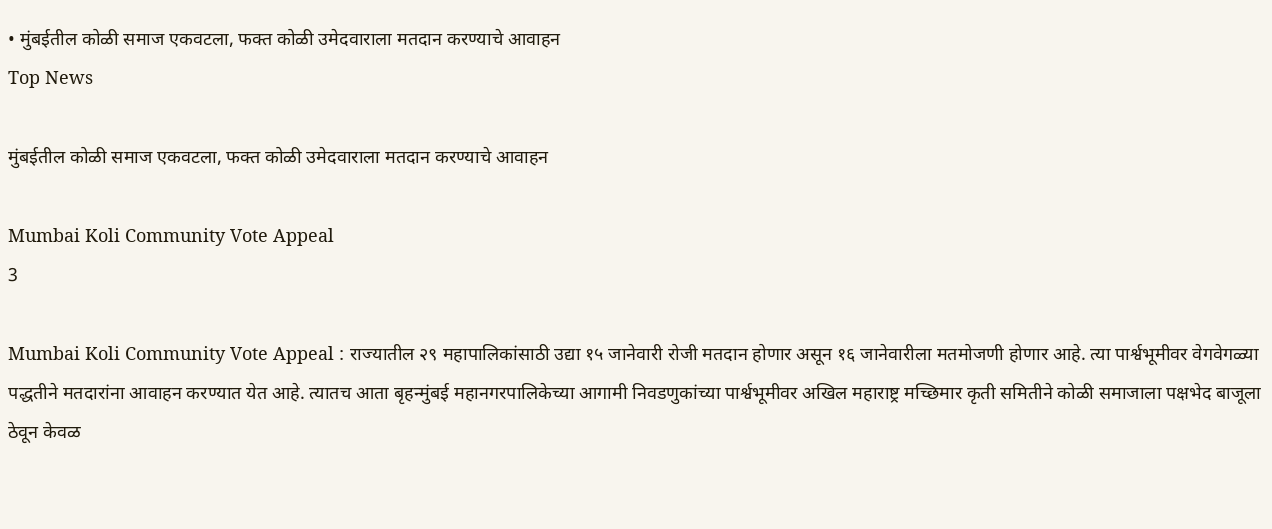• मुंबईतील कोळी समाज एकवटला, फक्त कोळी उमेदवाराला मतदान करण्याचे आवाहन
Top News

मुंबईतील कोळी समाज एकवटला, फक्त कोळी उमेदवाराला मतदान करण्याचे आवाहन

Mumbai Koli Community Vote Appeal
3

Mumbai Koli Community Vote Appeal : राज्यातील २९ महापालिकांसाठी उद्या १५ जानेवारी रोजी मतदान होणार असून १६ जानेवारीला मतमोजणी होणार आहे. त्या पार्श्वभूमीवर वेगवेगळ्या पद्धतीने मतदारांना आवाहन करण्यात येत आहे. त्यातच आता बृहन्मुंबई महानगरपालिकेच्या आगामी निवडणुकांच्या पार्श्वभूमीवर अखिल महाराष्ट्र मच्छिमार कृती समितीने कोळी समाजाला पक्षभेद बाजूला ठेवून केवळ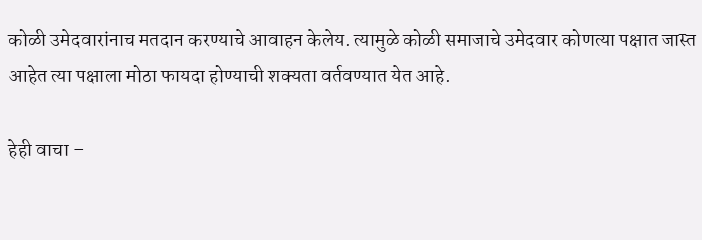कोळी उमेदवारांनाच मतदान करण्याचे आवाहन केलेय. त्यामुळे कोळी समाजाचे उमेदवार कोणत्या पक्षात जास्त आहेत त्या पक्षाला मोठा फायदा होण्याची शक्यता वर्तवण्यात येत आहे.

हेही वाचा –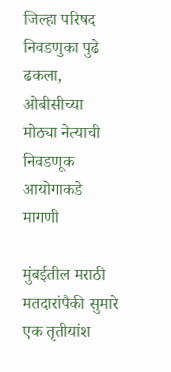जिल्हा परिषद निवडणुका पुढे ढकला, ओबीसीच्या मोठ्या नेत्याची निवडणूक आयोगाकडे मागणी

मुंबईतील मराठी मतदारांपैकी सुमारे एक तृतीयांश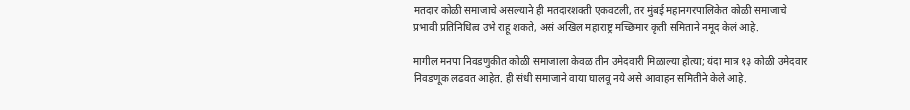मतदार कोळी समाजाचे असल्याने ही मतदारशक्ती एकवटली, तर मुंबई महानगरपालिकेत कोळी समाजाचे प्रभावी प्रतिनिधित्व उभे राहू शकते, असं अखिल महाराष्ट्र मच्छिमार कृती समिताने नमूद केलं आहे.

मागील मनपा निवडणुकीत कोळी समाजाला केवळ तीन उमेदवारी मिळाल्या होत्या; यंदा मात्र १३ कोळी उमेदवार निवडणूक लढवत आहेत. ही संधी समाजाने वाया घालवू नये असे आवाहन समितीने केले आहे.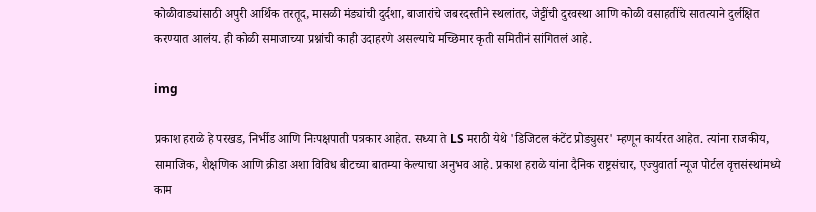कोळीवाड्यांसाठी अपुरी आर्थिक तरतूद, मासळी मंड्यांची दुर्दशा, बाजारांचे जबरदस्तीने स्थलांतर, जेट्टींची दुरवस्था आणि कोळी वसाहतींचे सातत्याने दुर्लक्षित करण्यात आलंय. ही कोळी समाजाच्या प्रश्नांची काही उदाहरणे असल्याचे मच्छिमार कृती समितीनं सांगितलं आहे.

img

प्रकाश हराळे हे परखड, निर्भीड आणि निःपक्षपाती पत्रकार आहेत. सध्या ते LS मराठी येथे 'डिजिटल कंटेंट प्रोड्युसर' म्हणून कार्यरत आहेत. त्यांना राजकीय, सामाजिक, शैक्षणिक आणि क्रीडा अशा विविध बीटच्या बातम्या केल्याचा अनुभव आहे. प्रकाश हराळे यांना दैनिक राष्ट्रसंचार, एज्युवार्ता न्यूज पोर्टल वृत्तसंस्थांमध्ये काम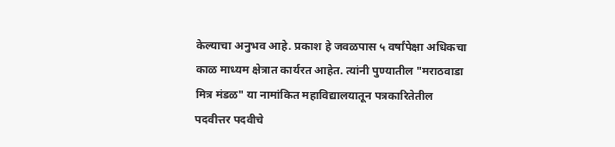केल्याचा अनुभव आहे. प्रकाश हे जवळपास ५ वर्षांपेक्षा अधिकचा काळ माध्यम क्षेत्रात कार्यरत आहेत. त्यांनी पुण्यातील "मराठवाडा मित्र मंडळ" या नामांकित महाविद्यालयातून पत्रकारितेतील पदवीत्तर पदवीचे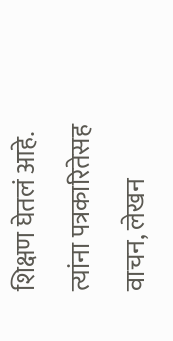शिक्षण घेतलं आहे. त्यांना पत्रकारितेसह वाचन, लेखन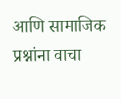आणि सामाजिक प्रश्नांना वाचा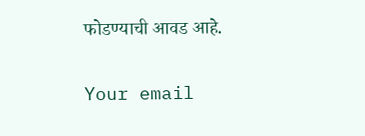फोडण्याची आवड आहे.

Your email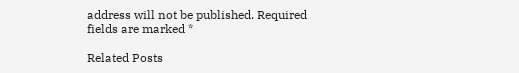address will not be published. Required fields are marked *

Related Posts